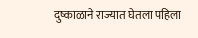दुष्काळाने राज्यात घेतला पहिला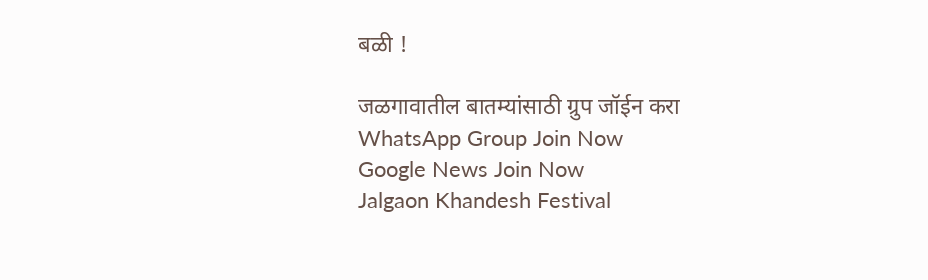बळी !

जळगावातील बातम्यांसाठी ग्रुप जॉईन करा
WhatsApp Group Join Now
Google News Join Now
Jalgaon Khandesh Festival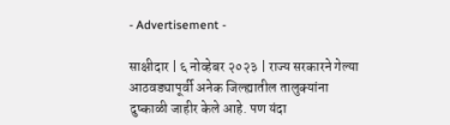- Advertisement -

साक्षीदार | ६ नोव्हेबर २०२३ | राज्य सरकारने गेल्या आठवड्यापूर्वी अनेक जिल्ह्यातील तालुक्यांना दुष्काळी जाहीर केले आहे. पण यंदा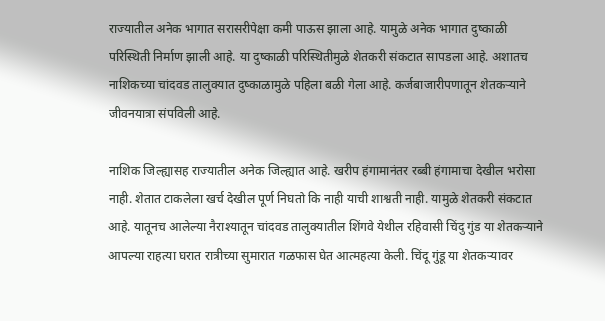राज्यातील अनेक भागात सरासरीपेक्षा कमी पाऊस झाला आहे. यामुळे अनेक भागात दुष्काळी परिस्थिती निर्माण झाली आहे. या दुष्काळी परिस्थितीमुळे शेतकरी संकटात सापडला आहे. अशातच नाशिकच्या चांदवड तालुक्यात दुष्काळामुळे पहिला बळी गेला आहे. कर्जबाजारीपणातून शेतकऱ्याने जीवनयात्रा संपविली आहे.

नाशिक जिल्ह्यासह राज्यातील अनेक जिल्ह्यात आहे. खरीप हंगामानंतर रब्बी हंगामाचा देखील भरोसा नाही. शेतात टाकलेला खर्च देखील पूर्ण निघतो कि नाही याची शाश्वती नाही. यामुळे शेतकरी संकटात आहे. यातूनच आलेल्या नैराश्यातून चांदवड तालुक्यातील शिंगवे येथील रहिवासी चिंदु गुंड या शेतकऱ्याने आपल्या राहत्या घरात रात्रीच्या सुमारात गळफास घेत आत्महत्या केली. चिंदू गुंडू या शेतकऱ्यावर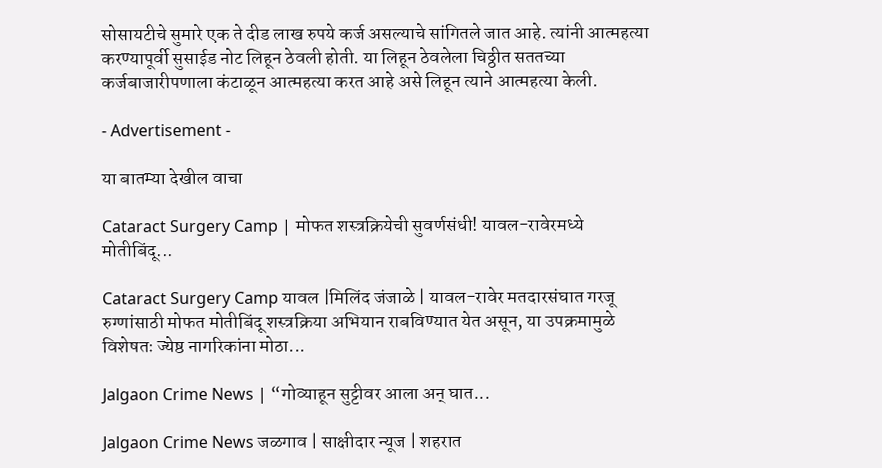सोसायटीचे सुमारे एक ते दीड लाख रुपये कर्ज असल्याचे सांगितले जात आहे. त्यांनी आत्महत्या करण्यापूर्वी सुसाईड नोट लिहून ठेवली होती. या लिहून ठेवलेला चिठ्ठीत सततच्या कर्जबाजारीपणाला कंटाळून आत्महत्या करत आहे असे लिहून त्याने आत्महत्या केली.

- Advertisement -

या बातम्या देखील वाचा

Cataract Surgery Camp | मोफत शस्त्रक्रियेची सुवर्णसंधी! यावल-रावेरमध्ये मोतीबिंदू...

Cataract Surgery Camp यावल |मिलिंद जंजाळे | यावल-रावेर मतदारसंघात गरजू रुग्णांसाठी मोफत मोतीबिंदू शस्त्रक्रिया अभियान राबविण्यात येत असून, या उपक्रमामुळे विशेषतः ज्येष्ठ नागरिकांना मोठा...

Jalgaon Crime News | “गोव्याहून सुट्टीवर आला अन् घात...

Jalgaon Crime News जळगाव | साक्षीदार न्यूज | शहरात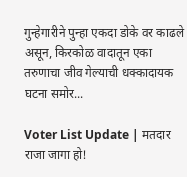गुन्हेगारीने पुन्हा एकदा डोके वर काढले असून, किरकोळ वादातून एका तरुणाचा जीव गेल्याची धक्कादायक घटना समोर...

Voter List Update | मतदार राजा जागा हो!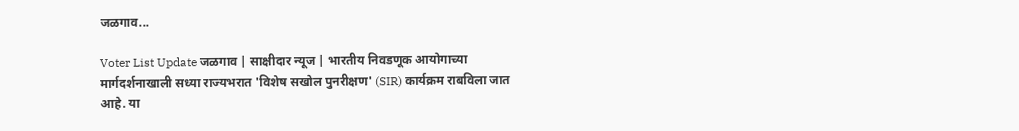जळगाव...

Voter List Update जळगाव | साक्षीदार न्यूज | भारतीय निवडणूक आयोगाच्या मार्गदर्शनाखाली सध्या राज्यभरात 'विशेष सखोल पुनरीक्षण' (SIR) कार्यक्रम राबविला जात आहे. या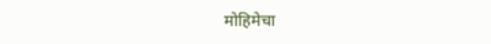मोहिमेचा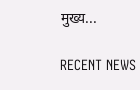मुख्य...

RECENT NEWS